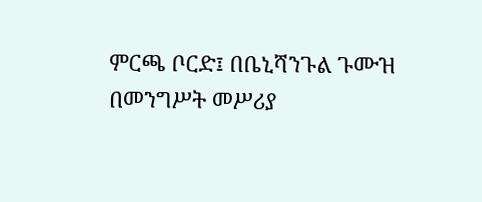ምርጫ ቦርድ፤ በቤኒሻንጉል ጉሙዝ በመንግሥት መሥሪያ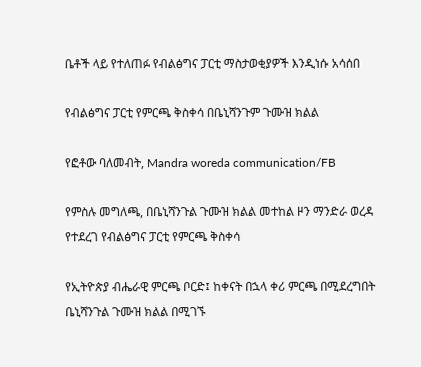ቤቶች ላይ የተለጠፉ የብልፅግና ፓርቲ ማስታወቂያዎች እንዲነሱ አሳሰበ

የብልፅግና ፓርቲ የምርጫ ቅስቀሳ በቤኒሻንጉም ጉሙዝ ክልል

የፎቶው ባለመብት, Mandra woreda communication/FB

የምስሉ መግለጫ, በቤኒሻንጉል ጉሙዝ ክልል መተከል ዞን ማንድራ ወረዳ የተደረገ የብልፅግና ፓርቲ የምርጫ ቅስቀሳ

የኢትዮጵያ ብሔራዊ ምርጫ ቦርድ፤ ከቀናት በኋላ ቀሪ ምርጫ በሚደረግበት ቤኒሻንጉል ጉሙዝ ክልል በሚገኙ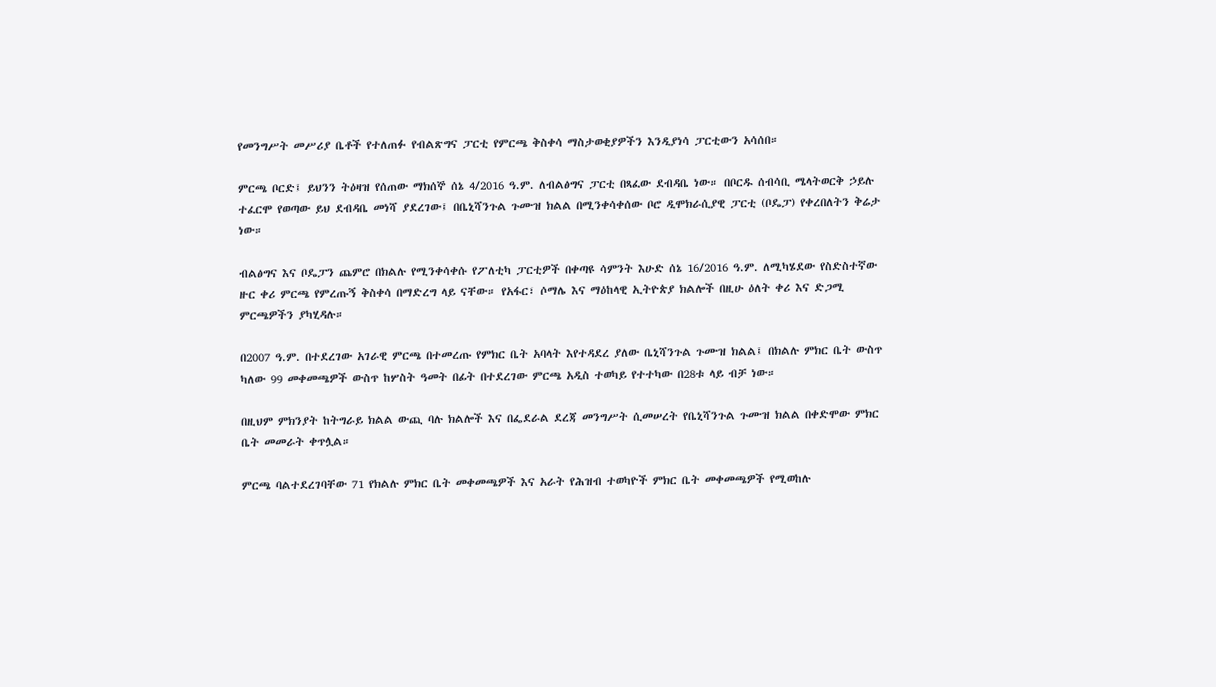የመንግሥት መሥሪያ ቤቶች የተለጠፉ የብልጽግና ፓርቲ የምርጫ ቅስቀሳ ማስታወቂያዎችን እንዲያነሳ ፓርቲውን አሳሰበ።

ምርጫ ቦርድ፤ ይህንን ትዕዛዝ የሰጠው ማክሰኞ ሰኔ 4/2016 ዓ.ም. ለብልፅግና ፓርቲ በጻፈው ደብዳቤ ነው። በቦርዱ ሰብሳቢ ሜላትወርቅ ኃይሉ ተፈርሞ የወጣው ይህ ደብዳቤ መነሻ ያደረገው፤ በቤኒሻንጉል ጉሙዝ ክልል በሚንቀሳቀሰው ቦሮ ዲሞክራሲያዊ ፓርቲ (ቦዴፓ) የቀረበለትን ቅሬታ ነው።

ብልፅግና እና ቦዴፓን ጨምሮ በክልሉ የሚንቀሳቀሱ የፖለቲካ ፓርቲዎች በቀጣዩ ሳምንት እሁድ ሰኔ 16/2016 ዓ.ም. ለሚካሄደው የስድስተኛው ዙር ቀሪ ምርጫ የምረጡኝ ቅስቀሳ በማድረግ ላይ ናቸው። የአፋር፣ ሶማሌ እና ማዕከላዊ ኢትዮጵያ ክልሎች በዚሁ ዕለት ቀሪ እና ድጋሚ ምርጫዎችን ያካሂዳሉ።

በ2007 ዓ.ም. በተደረገው አገራዊ ምርጫ በተመረጡ የምክር ቤት አባላት እየተዳደረ ያለው ቤኒሻንጉል ጉሙዝ ክልል፤ በክልሉ ምክር ቤት ውስጥ ካለው 99 መቀመጫዎች ውስጥ ከሦስት ዓመት በፊት በተደረገው ምርጫ አዲስ ተወካይ የተተካው በ28ቱ ላይ ብቻ ነው።

በዚህም ምክንያት ከትግራይ ክልል ውጪ ባሉ ክልሎች እና በፌደራል ደረጃ መንግሥት ሲመሠረት የቤኒሻንጉል ጉሙዝ ክልል በቀድሞው ምክር ቤት መመራት ቀጥሏል።

ምርጫ ባልተደረገባቸው 71 የክልሉ ምክር ቤት መቀመጫዎች እና አራት የሕዝብ ተወካዮች ምክር ቤት መቀመጫዎች የሚወከሉ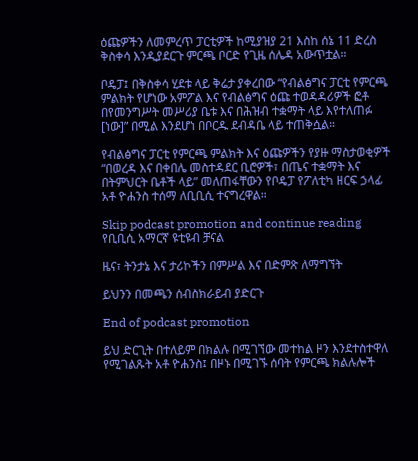ዕጩዎችን ለመምረጥ ፓርቲዎች ከሚያዝያ 21 እስከ ሰኔ 11 ድረስ ቅስቀሳ እንዲያደርጉ ምርጫ ቦርድ የጊዜ ሰሌዳ አውጥቷል።

ቦዴፓ፤ በቅስቀሳ ሂደቱ ላይ ቅሬታ ያቀረበው “የብልፅግና ፓርቲ የምርጫ ምልክት የሆነው አምፖል እና የብልፅግና ዕጩ ተወዳዳሪዎች ፎቶ በየመንግሥት መሥሪያ ቤቱ እና በሕዝብ ተቋማት ላይ እየተለጠፉ [ነው]” በሚል እንደሆነ በቦርዱ ደብዳቤ ላይ ተጠቅሷል።

የብልፅግና ፓርቲ የምርጫ ምልክት እና ዕጩዎችን የያዙ ማስታወቂዎች “በወረዳ እና በቀበሌ መስተዳደር ቢሮዎች፣ በጤና ተቋማት እና በትምህርት ቤቶች ላይ” መለጠፋቸውን የቦዴፓ የፖለቲካ ዘርፍ ኃላፊ አቶ ዮሐንስ ተሰማ ለቢቢሲ ተናግረዋል።

Skip podcast promotion and continue reading
የቢቢሲ አማርኛ ዩቲዩብ ቻናል

ዜና፣ ትንታኔ እና ታሪኮችን በምሥል እና በድምጽ ለማግኘት

ይህንን በመጫን ሰብስክራይብ ያድርጉ

End of podcast promotion

ይህ ድርጊት በተለይም በክልሉ በሚገኘው መተከል ዞን እንደተስተዋለ የሚገልጹት አቶ ዮሐንስ፤ በዞኑ በሚገኙ ሰባት የምርጫ ክልሉሎች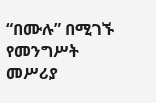“በሙሉ” በሚገኙ የመንግሥት መሥሪያ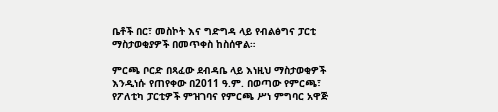ቤቶች በር፣ መስኮት እና ግድግዳ ላይ የብልፅግና ፓርቲ ማስታወቂያዎች በመጥቀስ ከስሰዋል።

ምርጫ ቦርድ በጻፈው ደብዳቤ ላይ እነዚህ ማስታወቂዎች እንዲነሱ የጠየቀው በ2011 ዓ.ም. በወጣው የምርጫ፣ የፖለቲካ ፓርቲዎች ምዝገባና የምርጫ ሥነ ምግባር አዋጅ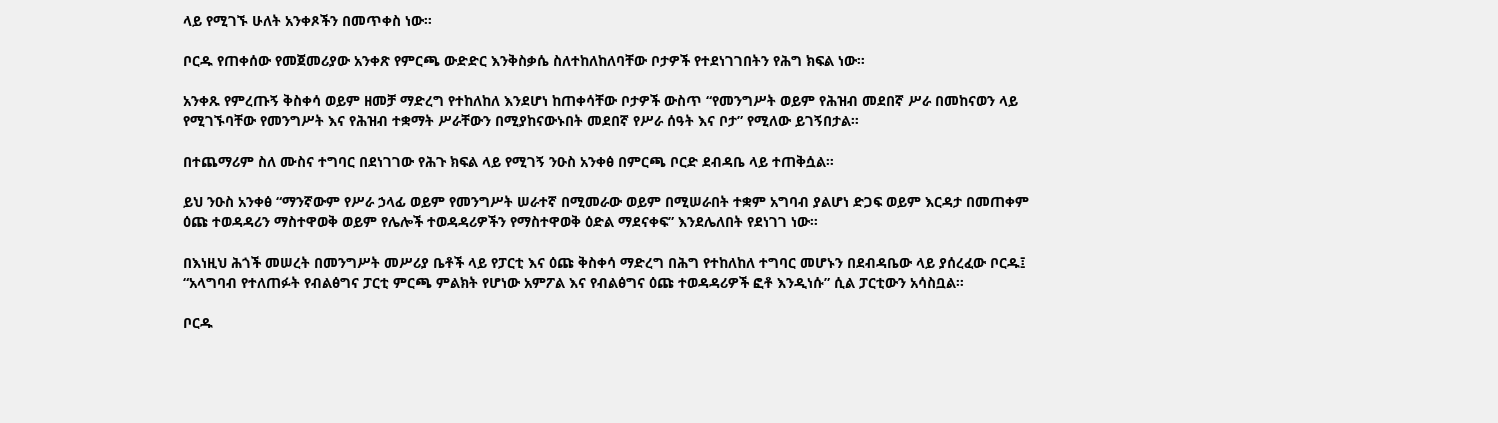ላይ የሚገኙ ሁለት አንቀጾችን በመጥቀስ ነው።

ቦርዱ የጠቀሰው የመጀመሪያው አንቀጽ የምርጫ ውድድር እንቅስቃሴ ስለተከለከለባቸው ቦታዎች የተደነገገበትን የሕግ ክፍል ነው።

አንቀጹ የምረጡኝ ቅስቀሳ ወይም ዘመቻ ማድረግ የተከለከለ እንደሆነ ከጠቀሳቸው ቦታዎች ውስጥ “የመንግሥት ወይም የሕዝብ መደበኛ ሥራ በመከናወን ላይ የሚገኙባቸው የመንግሥት እና የሕዝብ ተቋማት ሥራቸውን በሚያከናውኑበት መደበኛ የሥራ ሰዓት እና ቦታ” የሚለው ይገኝበታል።

በተጨማሪም ስለ ሙስና ተግባር በደነገገው የሕጉ ክፍል ላይ የሚገኝ ንዑስ አንቀፅ በምርጫ ቦርድ ደብዳቤ ላይ ተጠቅሷል።

ይህ ንዑስ አንቀፅ “ማንኛውም የሥራ ኃላፊ ወይም የመንግሥት ሠራተኛ በሚመራው ወይም በሚሠራበት ተቋም አግባብ ያልሆነ ድጋፍ ወይም እርዳታ በመጠቀም ዕጩ ተወዳዳሪን ማስተዋወቅ ወይም የሌሎች ተወዳዳሪዎችን የማስተዋወቅ ዕድል ማደናቀፍ” እንደሌለበት የደነገገ ነው።

በእነዚህ ሕጎች መሠረት በመንግሥት መሥሪያ ቤቶች ላይ የፓርቲ እና ዕጩ ቅስቀሳ ማድረግ በሕግ የተከለከለ ተግባር መሆኑን በደብዳቤው ላይ ያሰረፈው ቦርዱ፤ “አላግባብ የተለጠፉት የብልፅግና ፓርቲ ምርጫ ምልክት የሆነው አምፖል እና የብልፅግና ዕጩ ተወዳዳሪዎች ፎቶ እንዲነሱ” ሲል ፓርቲውን አሳስቧል።

ቦርዱ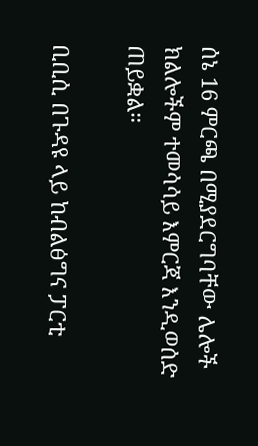ሰኔ 16 ምርጫ በሚያደርግባቸው ሌሎች ክልሎችም ተመሳሳይ እምርጃ እንዲወሰድ ጠይቋል።

ቢቢሲ በጉዳዩ ላይ ከብልፅግና ፓርቲ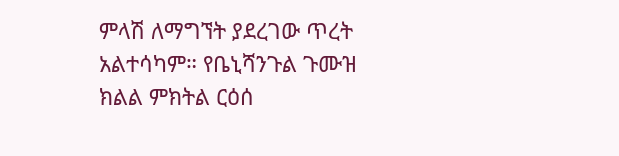ምላሽ ለማግኘት ያደረገው ጥረት አልተሳካም። የቤኒሻንጉል ጉሙዝ ክልል ምክትል ርዕሰ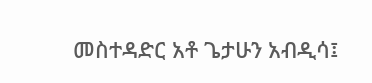መስተዳድር አቶ ጌታሁን አብዲሳ፤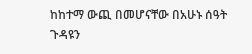ከከተማ ውጪ በመሆናቸው በአሁኑ ሰዓት ጉዳዩን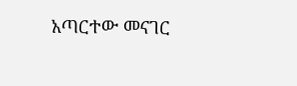አጣርተው መናገር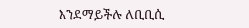እንደማይችሉ ለቢቢሲ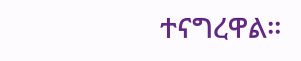ተናግረዋል።